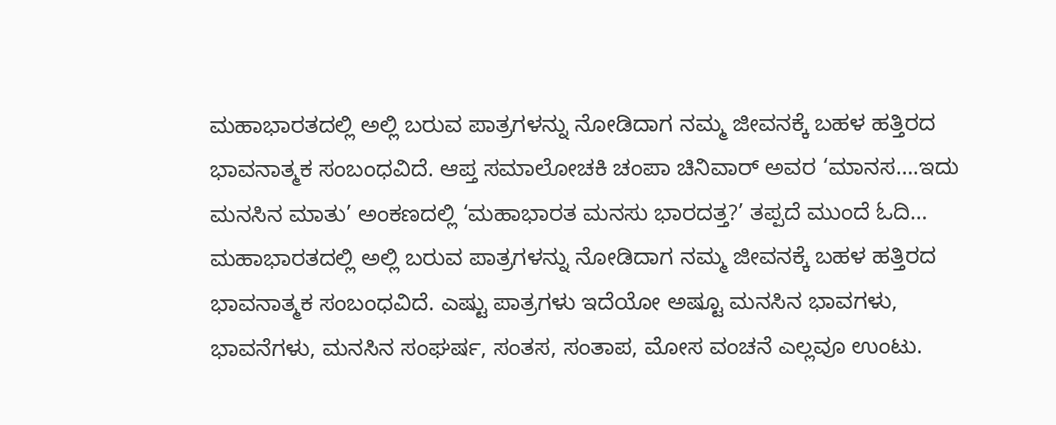ಮಹಾಭಾರತದಲ್ಲಿ ಅಲ್ಲಿ ಬರುವ ಪಾತ್ರಗಳನ್ನು ನೋಡಿದಾಗ ನಮ್ಮ ಜೀವನಕ್ಕೆ ಬಹಳ ಹತ್ತಿರದ ಭಾವನಾತ್ಮಕ ಸಂಬಂಧವಿದೆ. ಆಪ್ತ ಸಮಾಲೋಚಕಿ ಚಂಪಾ ಚಿನಿವಾರ್ ಅವರ ‘ಮಾನಸ….ಇದು ಮನಸಿನ ಮಾತು’ ಅಂಕಣದಲ್ಲಿ ‘ಮಹಾಭಾರತ ಮನಸು ಭಾರದತ್ತ?’ ತಪ್ಪದೆ ಮುಂದೆ ಓದಿ…
ಮಹಾಭಾರತದಲ್ಲಿ ಅಲ್ಲಿ ಬರುವ ಪಾತ್ರಗಳನ್ನು ನೋಡಿದಾಗ ನಮ್ಮ ಜೀವನಕ್ಕೆ ಬಹಳ ಹತ್ತಿರದ ಭಾವನಾತ್ಮಕ ಸಂಬಂಧವಿದೆ. ಎಷ್ಟು ಪಾತ್ರಗಳು ಇದೆಯೋ ಅಷ್ಟೂ ಮನಸಿನ ಭಾವಗಳು, ಭಾವನೆಗಳು, ಮನಸಿನ ಸಂಘರ್ಷ, ಸಂತಸ, ಸಂತಾಪ, ಮೋಸ ವಂಚನೆ ಎಲ್ಲವೂ ಉಂಟು.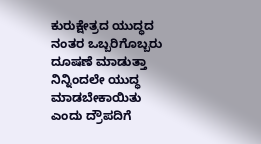ಕುರುಕ್ಷೇತ್ರದ ಯುದ್ಧದ ನಂತರ ಒಬ್ಬರಿಗೊಬ್ಬರು ದೂಷಣೆ ಮಾಡುತ್ತಾ ನಿನ್ನಿಂದಲೇ ಯುದ್ಧ ಮಾಡಬೇಕಾಯಿತು ಎಂದು ದ್ರೌಪದಿಗೆ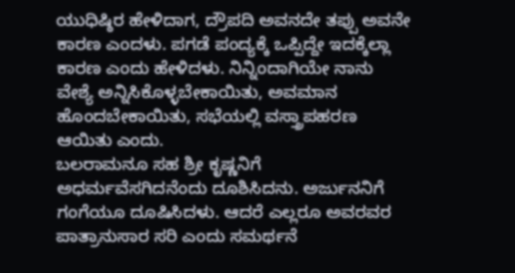ಯುಧಿಷ್ಠಿರ ಹೇಳಿದಾಗ, ದ್ರೌಪದಿ ಅವನದೇ ತಪ್ಪು ಅವನೇ ಕಾರಣ ಎಂದಳು. ಪಗಡೆ ಪಂದ್ಯಕ್ಕೆ ಒಪ್ಪಿದ್ದೇ ಇದಕ್ಕೆಲ್ಲಾ ಕಾರಣ ಎಂದು ಹೇಳಿದಳು. ನಿನ್ನಿಂದಾಗಿಯೇ ನಾನು ವೇಶ್ಯೆ ಅನ್ನಿಸಿಕೊಳ್ಳಬೇಕಾಯಿತು, ಅವಮಾನ ಹೊಂದಬೇಕಾಯಿತು, ಸಭೆಯಲ್ಲಿ ವಸ್ತ್ರಾಪಹರಣ ಆಯಿತು ಎಂದು.
ಬಲರಾಮನೂ ಸಹ ಶ್ರೀ ಕೃಷ್ಣನಿಗೆ ಅಧರ್ಮವೆಸಗಿದನೆಂದು ದೂಶಿಸಿದನು. ಅರ್ಜುನನಿಗೆ ಗಂಗೆಯೂ ದೂಷಿಸಿದಳು. ಆದರೆ ಎಲ್ಲರೂ ಅವರವರ ಪಾತ್ರಾನುಸಾರ ಸರಿ ಎಂದು ಸಮರ್ಥನೆ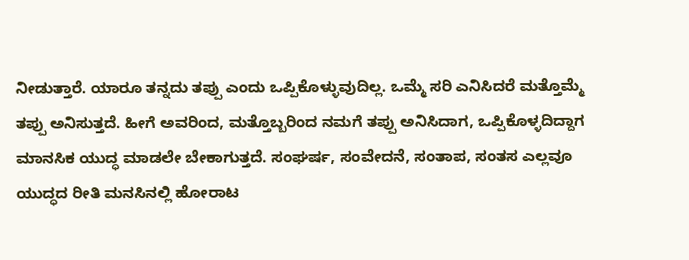ನೀಡುತ್ತಾರೆ. ಯಾರೂ ತನ್ನದು ತಪ್ಪು ಎಂದು ಒಪ್ಪಿಕೊಳ್ಳುವುದಿಲ್ಲ. ಒಮ್ಮೆ ಸರಿ ಎನಿಸಿದರೆ ಮತ್ತೊಮ್ಮೆ ತಪ್ಪು ಅನಿಸುತ್ತದೆ. ಹೀಗೆ ಅವರಿಂದ, ಮತ್ತೊಬ್ಬರಿಂದ ನಮಗೆ ತಪ್ಪು ಅನಿಸಿದಾಗ, ಒಪ್ಪಿಕೊಳ್ಳದಿದ್ದಾಗ ಮಾನಸಿಕ ಯುದ್ಧ ಮಾಡಲೇ ಬೇಕಾಗುತ್ತದೆ. ಸಂಘರ್ಷ, ಸಂವೇದನೆ, ಸಂತಾಪ, ಸಂತಸ ಎಲ್ಲವೂ ಯುದ್ಧದ ರೀತಿ ಮನಸಿನಲ್ಲಿ ಹೋರಾಟ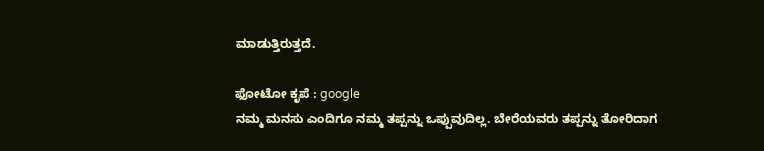ಮಾಡುತ್ತಿರುತ್ತದೆ.

ಫೋಟೋ ಕೃಪೆ : google
ನಮ್ಮ ಮನಸು ಎಂದಿಗೂ ನಮ್ಮ ತಪ್ಪನ್ನು ಒಪ್ಪುವುದಿಲ್ಲ. ಬೇರೆಯವರು ತಪ್ಪನ್ನು ತೋರಿದಾಗ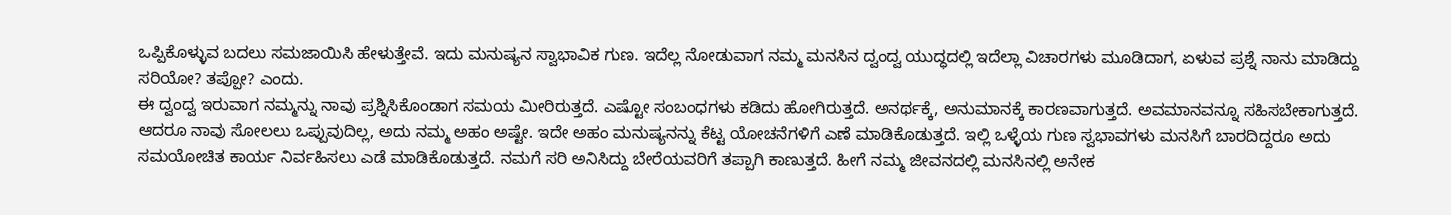ಒಪ್ಪಿಕೊಳ್ಳುವ ಬದಲು ಸಮಜಾಯಿಸಿ ಹೇಳುತ್ತೇವೆ. ಇದು ಮನುಷ್ಯನ ಸ್ವಾಭಾವಿಕ ಗುಣ. ಇದೆಲ್ಲ ನೋಡುವಾಗ ನಮ್ಮ ಮನಸಿನ ದ್ವಂದ್ವ ಯುದ್ಧದಲ್ಲಿ ಇದೆಲ್ಲಾ ವಿಚಾರಗಳು ಮೂಡಿದಾಗ, ಏಳುವ ಪ್ರಶ್ನೆ ನಾನು ಮಾಡಿದ್ದು ಸರಿಯೋ? ತಪ್ಪೋ? ಎಂದು.
ಈ ದ್ವಂದ್ವ ಇರುವಾಗ ನಮ್ಮನ್ನು ನಾವು ಪ್ರಶ್ನಿಸಿಕೊಂಡಾಗ ಸಮಯ ಮೀರಿರುತ್ತದೆ. ಎಷ್ಟೋ ಸಂಬಂಧಗಳು ಕಡಿದು ಹೋಗಿರುತ್ತದೆ. ಅನರ್ಥಕ್ಕೆ, ಅನುಮಾನಕ್ಕೆ ಕಾರಣವಾಗುತ್ತದೆ. ಅವಮಾನವನ್ನೂ ಸಹಿಸಬೇಕಾಗುತ್ತದೆ. ಆದರೂ ನಾವು ಸೋಲಲು ಒಪ್ಪುವುದಿಲ್ಲ, ಅದು ನಮ್ಮ ಅಹಂ ಅಷ್ಟೇ. ಇದೇ ಅಹಂ ಮನುಷ್ಯನನ್ನು ಕೆಟ್ಟ ಯೋಚನೆಗಳಿಗೆ ಎಣೆ ಮಾಡಿಕೊಡುತ್ತದೆ. ಇಲ್ಲಿ ಒಳ್ಳೆಯ ಗುಣ ಸ್ವಭಾವಗಳು ಮನಸಿಗೆ ಬಾರದಿದ್ದರೂ ಅದು ಸಮಯೋಚಿತ ಕಾರ್ಯ ನಿರ್ವಹಿಸಲು ಎಡೆ ಮಾಡಿಕೊಡುತ್ತದೆ. ನಮಗೆ ಸರಿ ಅನಿಸಿದ್ದು ಬೇರೆಯವರಿಗೆ ತಪ್ಪಾಗಿ ಕಾಣುತ್ತದೆ. ಹೀಗೆ ನಮ್ಮ ಜೀವನದಲ್ಲಿ ಮನಸಿನಲ್ಲಿ ಅನೇಕ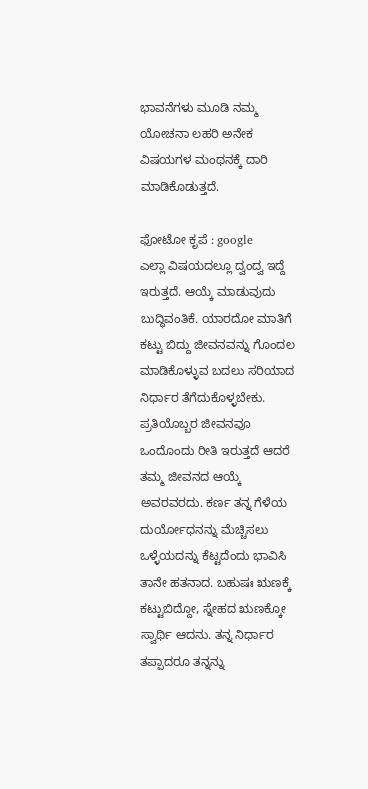ಭಾವನೆಗಳು ಮೂಡಿ ನಮ್ಮ ಯೋಚನಾ ಲಹರಿ ಅನೇಕ ವಿಷಯಗಳ ಮಂಥನಕ್ಕೆ ದಾರಿ ಮಾಡಿಕೊಡುತ್ತದೆ.

ಫೋಟೋ ಕೃಪೆ : google
ಎಲ್ಲಾ ವಿಷಯದಲ್ಲೂ ದ್ವಂದ್ವ ಇದ್ದೆ ಇರುತ್ತದೆ. ಆಯ್ಕೆ ಮಾಡುವುದು ಬುದ್ಧಿವಂತಿಕೆ. ಯಾರದೋ ಮಾತಿಗೆ ಕಟ್ಟು ಬಿದ್ದು ಜೀವನವನ್ನು ಗೊಂದಲ ಮಾಡಿಕೊಳ್ಳುವ ಬದಲು ಸರಿಯಾದ ನಿರ್ಧಾರ ತೆಗೆದುಕೊಳ್ಳಬೇಕು. ಪ್ರತಿಯೊಬ್ಬರ ಜೀವನವೂ ಒಂದೊಂದು ರೀತಿ ಇರುತ್ತದೆ ಆದರೆ ತಮ್ಮ ಜೀವನದ ಆಯ್ಕೆ ಅವರವರದು. ಕರ್ಣ ತನ್ನ ಗೆಳೆಯ ದುರ್ಯೋಧನನ್ನು ಮೆಚ್ಚಿಸಲು ಒಳ್ಳೆಯದನ್ನು ಕೆಟ್ಟದೆಂದು ಭಾವಿಸಿ ತಾನೇ ಹತನಾದ. ಬಹುಷಃ ಋಣಕ್ಕೆ ಕಟ್ಟುಬಿದ್ದೋ, ಸ್ನೇಹದ ಋಣಕ್ಕೋ ಸ್ವಾರ್ಥಿ ಆದನು. ತನ್ನ ನಿರ್ಧಾರ ತಪ್ಪಾದರೂ ತನ್ನನ್ನು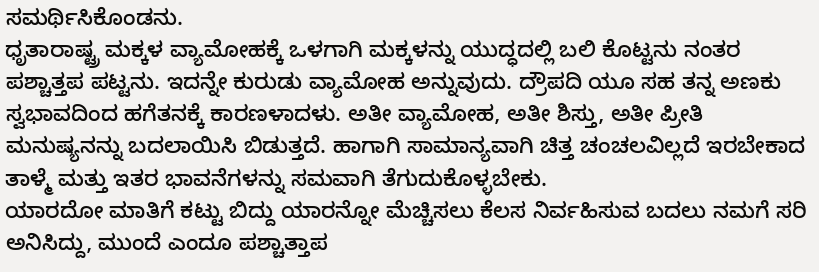ಸಮರ್ಥಿಸಿಕೊಂಡನು.
ಧೃತಾರಾಷ್ಟ್ರ ಮಕ್ಕಳ ವ್ಯಾಮೋಹಕ್ಕೆ ಒಳಗಾಗಿ ಮಕ್ಕಳನ್ನು ಯುದ್ಧದಲ್ಲಿ ಬಲಿ ಕೊಟ್ಟನು ನಂತರ ಪಶ್ಚಾತ್ತಪ ಪಟ್ಟನು. ಇದನ್ನೇ ಕುರುಡು ವ್ಯಾಮೋಹ ಅನ್ನುವುದು. ದ್ರೌಪದಿ ಯೂ ಸಹ ತನ್ನ ಅಣಕು ಸ್ವಭಾವದಿಂದ ಹಗೆತನಕ್ಕೆ ಕಾರಣಳಾದಳು. ಅತೀ ವ್ಯಾಮೋಹ, ಅತೀ ಶಿಸ್ತು, ಅತೀ ಪ್ರೀತಿ ಮನುಷ್ಯನನ್ನು ಬದಲಾಯಿಸಿ ಬಿಡುತ್ತದೆ. ಹಾಗಾಗಿ ಸಾಮಾನ್ಯವಾಗಿ ಚಿತ್ತ ಚಂಚಲವಿಲ್ಲದೆ ಇರಬೇಕಾದ ತಾಳ್ಮೆ ಮತ್ತು ಇತರ ಭಾವನೆಗಳನ್ನು ಸಮವಾಗಿ ತೆಗುದುಕೊಳ್ಳಬೇಕು.
ಯಾರದೋ ಮಾತಿಗೆ ಕಟ್ಟು ಬಿದ್ದು ಯಾರನ್ನೋ ಮೆಚ್ಚಿಸಲು ಕೆಲಸ ನಿರ್ವಹಿಸುವ ಬದಲು ನಮಗೆ ಸರಿ ಅನಿಸಿದ್ದು, ಮುಂದೆ ಎಂದೂ ಪಶ್ಚಾತ್ತಾಪ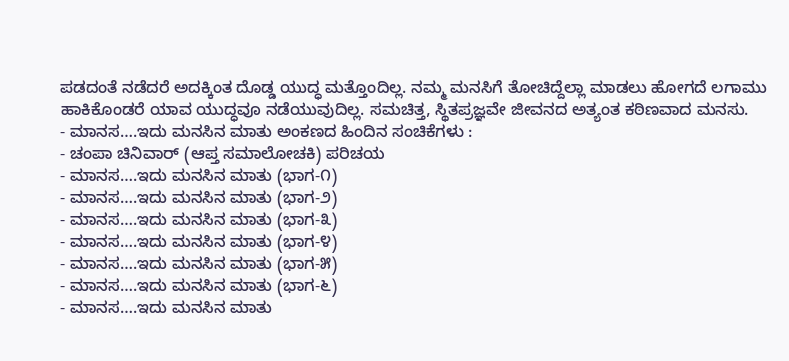ಪಡದಂತೆ ನಡೆದರೆ ಅದಕ್ಕಿಂತ ದೊಡ್ಡ ಯುದ್ಧ ಮತ್ತೊಂದಿಲ್ಲ. ನಮ್ಮ ಮನಸಿಗೆ ತೋಚಿದ್ದೆಲ್ಲಾ ಮಾಡಲು ಹೋಗದೆ ಲಗಾಮು ಹಾಕಿಕೊಂಡರೆ ಯಾವ ಯುದ್ಧವೂ ನಡೆಯುವುದಿಲ್ಲ. ಸಮಚಿತ್ತ, ಸ್ಥಿತಪ್ರಜ್ಞವೇ ಜೀವನದ ಅತ್ಯಂತ ಕಠಿಣವಾದ ಮನಸು.
- ಮಾನಸ….ಇದು ಮನಸಿನ ಮಾತು ಅಂಕಣದ ಹಿಂದಿನ ಸಂಚಿಕೆಗಳು :
- ಚಂಪಾ ಚಿನಿವಾರ್ (ಆಪ್ತ ಸಮಾಲೋಚಕಿ) ಪರಿಚಯ
- ಮಾನಸ….ಇದು ಮನಸಿನ ಮಾತು (ಭಾಗ-೧)
- ಮಾನಸ….ಇದು ಮನಸಿನ ಮಾತು (ಭಾಗ-೨)
- ಮಾನಸ….ಇದು ಮನಸಿನ ಮಾತು (ಭಾಗ-೩)
- ಮಾನಸ….ಇದು ಮನಸಿನ ಮಾತು (ಭಾಗ-೪)
- ಮಾನಸ….ಇದು ಮನಸಿನ ಮಾತು (ಭಾಗ-೫)
- ಮಾನಸ….ಇದು ಮನಸಿನ ಮಾತು (ಭಾಗ-೬)
- ಮಾನಸ….ಇದು ಮನಸಿನ ಮಾತು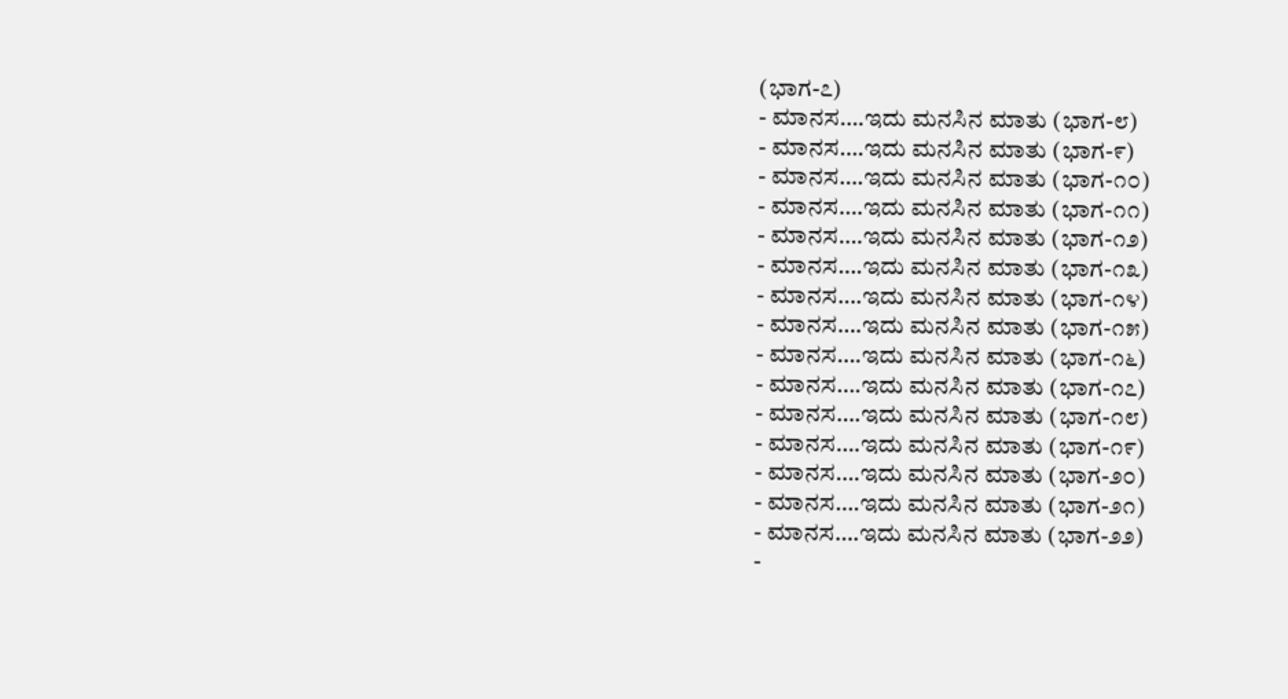(ಭಾಗ-೭)
- ಮಾನಸ….ಇದು ಮನಸಿನ ಮಾತು (ಭಾಗ-೮)
- ಮಾನಸ….ಇದು ಮನಸಿನ ಮಾತು (ಭಾಗ-೯)
- ಮಾನಸ….ಇದು ಮನಸಿನ ಮಾತು (ಭಾಗ-೧೦)
- ಮಾನಸ….ಇದು ಮನಸಿನ ಮಾತು (ಭಾಗ-೧೧)
- ಮಾನಸ….ಇದು ಮನಸಿನ ಮಾತು (ಭಾಗ-೧೨)
- ಮಾನಸ….ಇದು ಮನಸಿನ ಮಾತು (ಭಾಗ-೧೩)
- ಮಾನಸ….ಇದು ಮನಸಿನ ಮಾತು (ಭಾಗ-೧೪)
- ಮಾನಸ….ಇದು ಮನಸಿನ ಮಾತು (ಭಾಗ-೧೫)
- ಮಾನಸ….ಇದು ಮನಸಿನ ಮಾತು (ಭಾಗ-೧೬)
- ಮಾನಸ….ಇದು ಮನಸಿನ ಮಾತು (ಭಾಗ-೧೭)
- ಮಾನಸ….ಇದು ಮನಸಿನ ಮಾತು (ಭಾಗ-೧೮)
- ಮಾನಸ….ಇದು ಮನಸಿನ ಮಾತು (ಭಾಗ-೧೯)
- ಮಾನಸ….ಇದು ಮನಸಿನ ಮಾತು (ಭಾಗ-೨೦)
- ಮಾನಸ….ಇದು ಮನಸಿನ ಮಾತು (ಭಾಗ-೨೧)
- ಮಾನಸ….ಇದು ಮನಸಿನ ಮಾತು (ಭಾಗ-೨೨)
-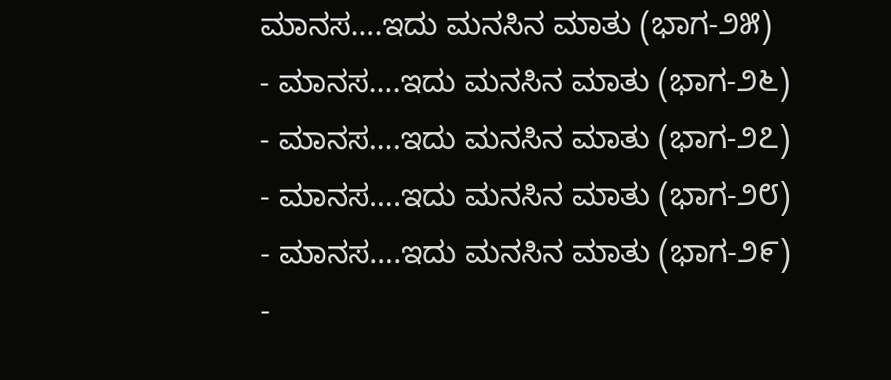ಮಾನಸ….ಇದು ಮನಸಿನ ಮಾತು (ಭಾಗ-೨೫)
- ಮಾನಸ….ಇದು ಮನಸಿನ ಮಾತು (ಭಾಗ-೨೬)
- ಮಾನಸ….ಇದು ಮನಸಿನ ಮಾತು (ಭಾಗ-೨೭)
- ಮಾನಸ….ಇದು ಮನಸಿನ ಮಾತು (ಭಾಗ-೨೮)
- ಮಾನಸ….ಇದು ಮನಸಿನ ಮಾತು (ಭಾಗ-೨೯)
-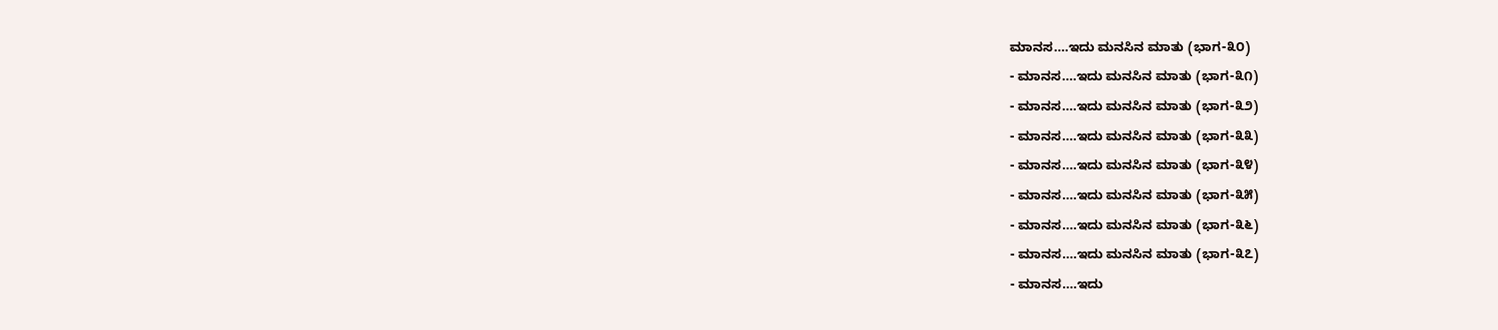ಮಾನಸ….ಇದು ಮನಸಿನ ಮಾತು (ಭಾಗ-೩೦)
- ಮಾನಸ….ಇದು ಮನಸಿನ ಮಾತು (ಭಾಗ-೩೧)
- ಮಾನಸ….ಇದು ಮನಸಿನ ಮಾತು (ಭಾಗ-೩೨)
- ಮಾನಸ….ಇದು ಮನಸಿನ ಮಾತು (ಭಾಗ-೩೩)
- ಮಾನಸ….ಇದು ಮನಸಿನ ಮಾತು (ಭಾಗ-೩೪)
- ಮಾನಸ….ಇದು ಮನಸಿನ ಮಾತು (ಭಾಗ-೩೫)
- ಮಾನಸ….ಇದು ಮನಸಿನ ಮಾತು (ಭಾಗ-೩೬)
- ಮಾನಸ….ಇದು ಮನಸಿನ ಮಾತು (ಭಾಗ-೩೭)
- ಮಾನಸ….ಇದು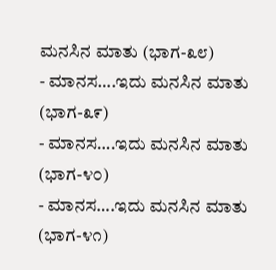ಮನಸಿನ ಮಾತು (ಭಾಗ-೩೮)
- ಮಾನಸ….ಇದು ಮನಸಿನ ಮಾತು (ಭಾಗ-೩೯)
- ಮಾನಸ….ಇದು ಮನಸಿನ ಮಾತು (ಭಾಗ-೪೦)
- ಮಾನಸ….ಇದು ಮನಸಿನ ಮಾತು (ಭಾಗ-೪೧)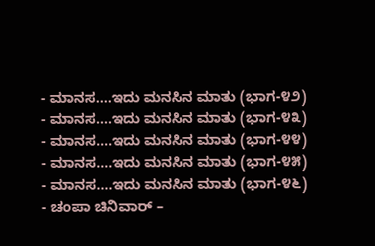- ಮಾನಸ….ಇದು ಮನಸಿನ ಮಾತು (ಭಾಗ-೪೨)
- ಮಾನಸ….ಇದು ಮನಸಿನ ಮಾತು (ಭಾಗ-೪೩)
- ಮಾನಸ….ಇದು ಮನಸಿನ ಮಾತು (ಭಾಗ-೪೪)
- ಮಾನಸ….ಇದು ಮನಸಿನ ಮಾತು (ಭಾಗ-೪೫)
- ಮಾನಸ….ಇದು ಮನಸಿನ ಮಾತು (ಭಾಗ-೪೬)
- ಚಂಪಾ ಚಿನಿವಾರ್ –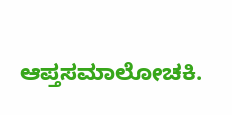ಆಪ್ತಸಮಾಲೋಚಕಿ.